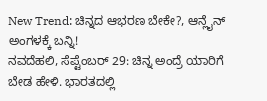New Trend: ಚಿನ್ನದ ಆಭರಣ ಬೇಕೇ?, ಆನ್ಲೈನ್ ಅಂಗಳಕ್ಕೆ ಬನ್ನಿ!
ನವದೆಹಲಿ, ಸೆಪ್ಟೆಂಬರ್ 29: ಚಿನ್ನ ಅಂದ್ರೆ ಯಾರಿಗೆ ಬೇಡ ಹೇಳಿ. ಭಾರತದಲ್ಲಿ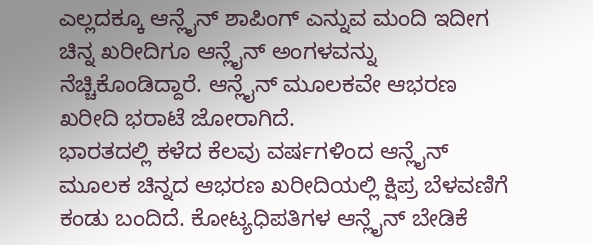ಎಲ್ಲದಕ್ಕೂ ಆನ್ಲೈನ್ ಶಾಪಿಂಗ್ ಎನ್ನುವ ಮಂದಿ ಇದೀಗ ಚಿನ್ನ ಖರೀದಿಗೂ ಆನ್ಲೈನ್ ಅಂಗಳವನ್ನು ನೆಚ್ಚಿಕೊಂಡಿದ್ದಾರೆ. ಆನ್ಲೈನ್ ಮೂಲಕವೇ ಆಭರಣ ಖರೀದಿ ಭರಾಟೆ ಜೋರಾಗಿದೆ.
ಭಾರತದಲ್ಲಿ ಕಳೆದ ಕೆಲವು ವರ್ಷಗಳಿಂದ ಆನ್ಲೈನ್ ಮೂಲಕ ಚಿನ್ನದ ಆಭರಣ ಖರೀದಿಯಲ್ಲಿ ಕ್ಷಿಪ್ರ ಬೆಳವಣಿಗೆ ಕಂಡು ಬಂದಿದೆ. ಕೋಟ್ಯಧಿಪತಿಗಳ ಆನ್ಲೈನ್ ಬೇಡಿಕೆ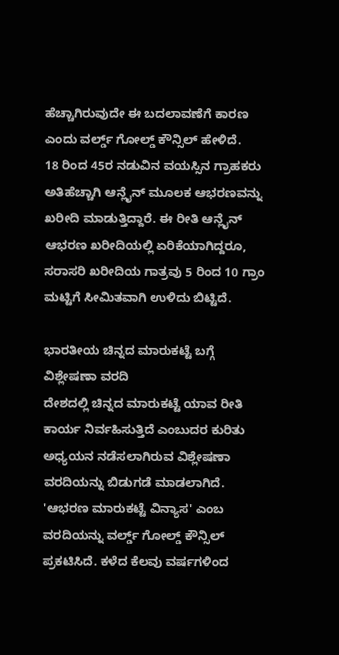ಹೆಚ್ಚಾಗಿರುವುದೇ ಈ ಬದಲಾವಣೆಗೆ ಕಾರಣ ಎಂದು ವರ್ಲ್ಡ್ ಗೋಲ್ಡ್ ಕೌನ್ಸಿಲ್ ಹೇಳಿದೆ.
18 ರಿಂದ 45ರ ನಡುವಿನ ವಯಸ್ಸಿನ ಗ್ರಾಹಕರು ಅತಿಹೆಚ್ಚಾಗಿ ಆನ್ಲೈನ್ ಮೂಲಕ ಆಭರಣವನ್ನು ಖರೀದಿ ಮಾಡುತ್ತಿದ್ದಾರೆ. ಈ ರೀತಿ ಆನ್ಲೈನ್ ಆಭರಣ ಖರೀದಿಯಲ್ಲಿ ಏರಿಕೆಯಾಗಿದ್ದರೂ, ಸರಾಸರಿ ಖರೀದಿಯ ಗಾತ್ರವು 5 ರಿಂದ 10 ಗ್ರಾಂ ಮಟ್ಟಿಗೆ ಸೀಮಿತವಾಗಿ ಉಳಿದು ಬಿಟ್ಟಿದೆ.

ಭಾರತೀಯ ಚಿನ್ನದ ಮಾರುಕಟ್ಟೆ ಬಗ್ಗೆ ವಿಶ್ಲೇಷಣಾ ವರದಿ
ದೇಶದಲ್ಲಿ ಚಿನ್ನದ ಮಾರುಕಟ್ಟೆ ಯಾವ ರೀತಿ ಕಾರ್ಯ ನಿರ್ವಹಿಸುತ್ತಿದೆ ಎಂಬುದರ ಕುರಿತು ಅಧ್ಯಯನ ನಡೆಸಲಾಗಿರುವ ವಿಶ್ಲೇಷಣಾ ವರದಿಯನ್ನು ಬಿಡುಗಡೆ ಮಾಡಲಾಗಿದೆ. 'ಆಭರಣ ಮಾರುಕಟ್ಟೆ ವಿನ್ಯಾಸ' ಎಂಬ ವರದಿಯನ್ನು ವರ್ಲ್ಡ್ ಗೋಲ್ಡ್ ಕೌನ್ಸಿಲ್ ಪ್ರಕಟಿಸಿದೆ. ಕಳೆದ ಕೆಲವು ವರ್ಷಗಳಿಂದ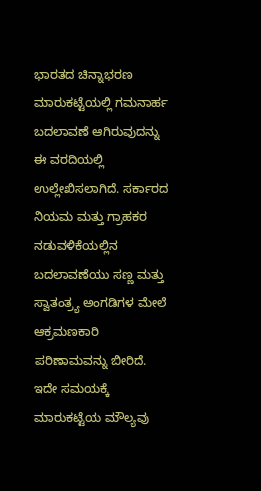ಭಾರತದ ಚಿನ್ನಾಭರಣ ಮಾರುಕಟ್ಟೆಯಲ್ಲಿ ಗಮನಾರ್ಹ ಬದಲಾವಣೆ ಆಗಿರುವುದನ್ನು ಈ ವರದಿಯಲ್ಲಿ ಉಲ್ಲೇಖಿಸಲಾಗಿದೆ. ಸರ್ಕಾರದ ನಿಯಮ ಮತ್ತು ಗ್ರಾಹಕರ ನಡುವಳಿಕೆಯಲ್ಲಿನ ಬದಲಾವಣೆಯು ಸಣ್ಣ ಮತ್ತು ಸ್ವಾತಂತ್ರ್ಯ ಅಂಗಡಿಗಳ ಮೇಲೆ ಆಕ್ರಮಣಕಾರಿ ಪರಿಣಾಮವನ್ನು ಬೀರಿದೆ. ಇದೇ ಸಮಯಕ್ಕೆ ಮಾರುಕಟ್ಟೆಯ ಮೌಲ್ಯವು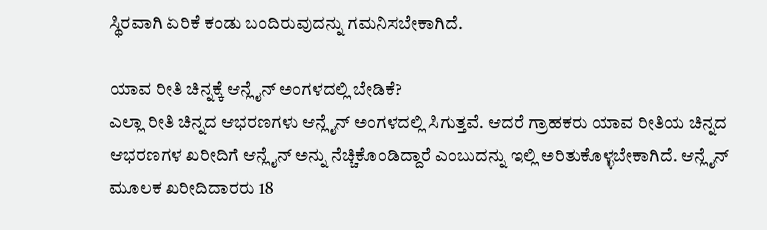ಸ್ಥಿರವಾಗಿ ಏರಿಕೆ ಕಂಡು ಬಂದಿರುವುದನ್ನು ಗಮನಿಸಬೇಕಾಗಿದೆ.

ಯಾವ ರೀತಿ ಚಿನ್ನಕ್ಕೆ ಆನ್ಲೈನ್ ಅಂಗಳದಲ್ಲಿ ಬೇಡಿಕೆ?
ಎಲ್ಲಾ ರೀತಿ ಚಿನ್ನದ ಆಭರಣಗಳು ಆನ್ಲೈನ್ ಅಂಗಳದಲ್ಲಿ ಸಿಗುತ್ತವೆ. ಆದರೆ ಗ್ರಾಹಕರು ಯಾವ ರೀತಿಯ ಚಿನ್ನದ ಆಭರಣಗಳ ಖರೀದಿಗೆ ಆನ್ಲೈನ್ ಅನ್ನು ನೆಚ್ಚಿಕೊಂಡಿದ್ದಾರೆ ಎಂಬುದನ್ನು ಇಲ್ಲಿ ಅರಿತುಕೊಳ್ಳಬೇಕಾಗಿದೆ. ಆನ್ಲೈನ್ ಮೂಲಕ ಖರೀದಿದಾರರು 18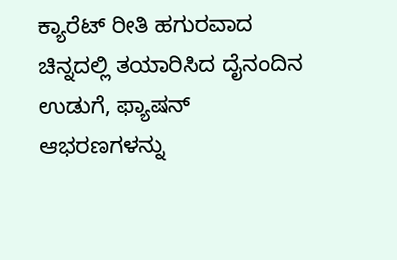ಕ್ಯಾರೆಟ್ ರೀತಿ ಹಗುರವಾದ ಚಿನ್ನದಲ್ಲಿ ತಯಾರಿಸಿದ ದೈನಂದಿನ ಉಡುಗೆ, ಫ್ಯಾಷನ್ ಆಭರಣಗಳನ್ನು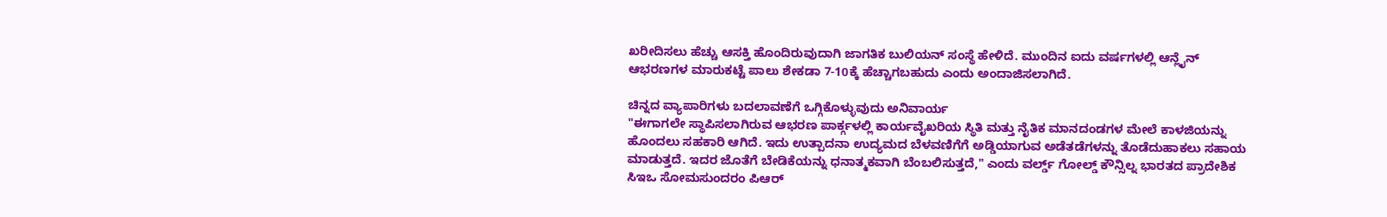ಖರೀದಿಸಲು ಹೆಚ್ಚು ಆಸಕ್ತಿ ಹೊಂದಿರುವುದಾಗಿ ಜಾಗತಿಕ ಬುಲಿಯನ್ ಸಂಸ್ಥೆ ಹೇಳಿದೆ. ಮುಂದಿನ ಐದು ವರ್ಷಗಳಲ್ಲಿ ಆನ್ಲೈನ್ ಆಭರಣಗಳ ಮಾರುಕಟ್ಟೆ ಪಾಲು ಶೇಕಡಾ 7-10ಕ್ಕೆ ಹೆಚ್ಚಾಗಬಹುದು ಎಂದು ಅಂದಾಜಿಸಲಾಗಿದೆ.

ಚಿನ್ನದ ವ್ಯಾಪಾರಿಗಳು ಬದಲಾವಣೆಗೆ ಒಗ್ಗಿಕೊಳ್ಳುವುದು ಅನಿವಾರ್ಯ
"ಈಗಾಗಲೇ ಸ್ಥಾಪಿಸಲಾಗಿರುವ ಆಭರಣ ಪಾರ್ಕ್ಗಳಲ್ಲಿ ಕಾರ್ಯವೈಖರಿಯ ಸ್ಥಿತಿ ಮತ್ತು ನೈತಿಕ ಮಾನದಂಡಗಳ ಮೇಲೆ ಕಾಳಜಿಯನ್ನು ಹೊಂದಲು ಸಹಕಾರಿ ಆಗಿದೆ. ಇದು ಉತ್ಪಾದನಾ ಉದ್ಯಮದ ಬೆಳವಣಿಗೆಗೆ ಅಡ್ಡಿಯಾಗುವ ಅಡೆತಡೆಗಳನ್ನು ತೊಡೆದುಹಾಕಲು ಸಹಾಯ ಮಾಡುತ್ತದೆ. ಇದರ ಜೊತೆಗೆ ಬೇಡಿಕೆಯನ್ನು ಧನಾತ್ಮಕವಾಗಿ ಬೆಂಬಲಿಸುತ್ತದೆ," ಎಂದು ವರ್ಲ್ಡ್ ಗೋಲ್ಡ್ ಕೌನ್ಸಿಲ್ನ ಭಾರತದ ಪ್ರಾದೇಶಿಕ ಸಿಇಒ ಸೋಮಸುಂದರಂ ಪಿಆರ್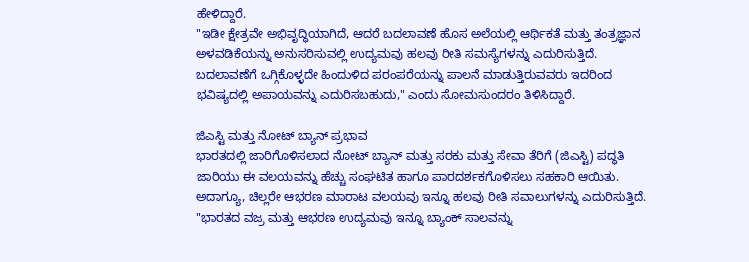ಹೇಳಿದ್ದಾರೆ.
"ಇಡೀ ಕ್ಷೇತ್ರವೇ ಅಭಿವೃದ್ಧಿಯಾಗಿದೆ, ಆದರೆ ಬದಲಾವಣೆ ಹೊಸ ಅಲೆಯಲ್ಲಿ ಆರ್ಥಿಕತೆ ಮತ್ತು ತಂತ್ರಜ್ಞಾನ ಅಳವಡಿಕೆಯನ್ನು ಅನುಸರಿಸುವಲ್ಲಿ ಉದ್ಯಮವು ಹಲವು ರೀತಿ ಸಮಸ್ಯೆಗಳನ್ನು ಎದುರಿಸುತ್ತಿದೆ. ಬದಲಾವಣೆಗೆ ಒಗ್ಗಿಕೊಳ್ಳದೇ ಹಿಂದುಳಿದ ಪರಂಪರೆಯನ್ನು ಪಾಲನೆ ಮಾಡುತ್ತಿರುವವರು ಇದರಿಂದ ಭವಿಷ್ಯದಲ್ಲಿ ಅಪಾಯವನ್ನು ಎದುರಿಸಬಹುದು," ಎಂದು ಸೋಮಸುಂದರಂ ತಿಳಿಸಿದ್ದಾರೆ.

ಜಿಎಸ್ಟಿ ಮತ್ತು ನೋಟ್ ಬ್ಯಾನ್ ಪ್ರಭಾವ
ಭಾರತದಲ್ಲಿ ಜಾರಿಗೊಳಿಸಲಾದ ನೋಟ್ ಬ್ಯಾನ್ ಮತ್ತು ಸರಕು ಮತ್ತು ಸೇವಾ ತೆರಿಗೆ (ಜಿಎಸ್ಟಿ) ಪದ್ಧತಿ ಜಾರಿಯು ಈ ವಲಯವನ್ನು ಹೆಚ್ಚು ಸಂಘಟಿತ ಹಾಗೂ ಪಾರದರ್ಶಕಗೊಳಿಸಲು ಸಹಕಾರಿ ಆಯಿತು. ಅದಾಗ್ಯೂ, ಚಿಲ್ಲರೇ ಆಭರಣ ಮಾರಾಟ ವಲಯವು ಇನ್ನೂ ಹಲವು ರೀತಿ ಸವಾಲುಗಳನ್ನು ಎದುರಿಸುತ್ತಿದೆ. "ಭಾರತದ ವಜ್ರ ಮತ್ತು ಆಭರಣ ಉದ್ಯಮವು ಇನ್ನೂ ಬ್ಯಾಂಕ್ ಸಾಲವನ್ನು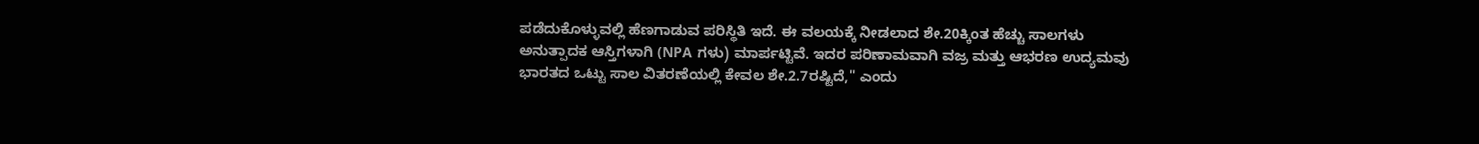ಪಡೆದುಕೊಳ್ಳುವಲ್ಲಿ ಹೆಣಗಾಡುವ ಪರಿಸ್ಥಿತಿ ಇದೆ. ಈ ವಲಯಕ್ಕೆ ನೀಡಲಾದ ಶೇ.20ಕ್ಕಿಂತ ಹೆಚ್ಚು ಸಾಲಗಳು ಅನುತ್ಪಾದಕ ಆಸ್ತಿಗಳಾಗಿ (NPA ಗಳು) ಮಾರ್ಪಟ್ಟಿವೆ. ಇದರ ಪರಿಣಾಮವಾಗಿ ವಜ್ರ ಮತ್ತು ಆಭರಣ ಉದ್ಯಮವು ಭಾರತದ ಒಟ್ಟು ಸಾಲ ವಿತರಣೆಯಲ್ಲಿ ಕೇವಲ ಶೇ.2.7ರಷ್ಟಿದೆ," ಎಂದು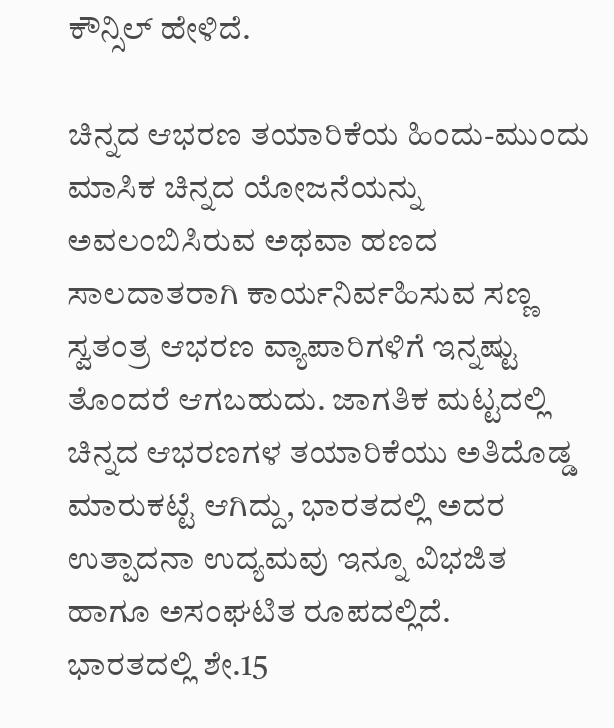ಕೌನ್ಸಿಲ್ ಹೇಳಿದೆ.

ಚಿನ್ನದ ಆಭರಣ ತಯಾರಿಕೆಯ ಹಿಂದು-ಮುಂದು
ಮಾಸಿಕ ಚಿನ್ನದ ಯೋಜನೆಯನ್ನು ಅವಲಂಬಿಸಿರುವ ಅಥವಾ ಹಣದ ಸಾಲದಾತರಾಗಿ ಕಾರ್ಯನಿರ್ವಹಿಸುವ ಸಣ್ಣ ಸ್ವತಂತ್ರ ಆಭರಣ ವ್ಯಾಪಾರಿಗಳಿಗೆ ಇನ್ನಷ್ಟು ತೊಂದರೆ ಆಗಬಹುದು. ಜಾಗತಿಕ ಮಟ್ಟದಲ್ಲಿ ಚಿನ್ನದ ಆಭರಣಗಳ ತಯಾರಿಕೆಯು ಅತಿದೊಡ್ಡ ಮಾರುಕಟ್ಟೆ ಆಗಿದ್ದು, ಭಾರತದಲ್ಲಿ ಅದರ ಉತ್ಪಾದನಾ ಉದ್ಯಮವು ಇನ್ನೂ ವಿಭಜಿತ ಹಾಗೂ ಅಸಂಘಟಿತ ರೂಪದಲ್ಲಿದೆ.
ಭಾರತದಲ್ಲಿ ಶೇ.15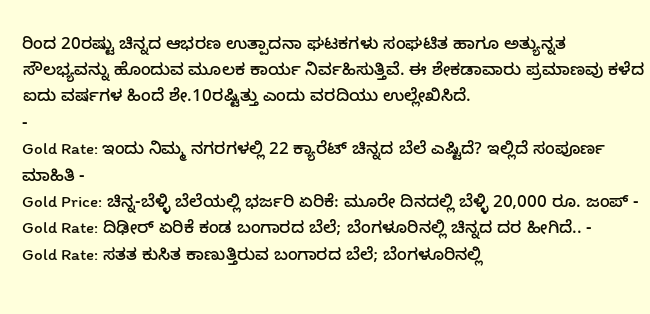ರಿಂದ 20ರಷ್ಟು ಚಿನ್ನದ ಆಭರಣ ಉತ್ಪಾದನಾ ಘಟಕಗಳು ಸಂಘಟಿತ ಹಾಗೂ ಅತ್ಯುನ್ನತ ಸೌಲಭ್ಯವನ್ನು ಹೊಂದುವ ಮೂಲಕ ಕಾರ್ಯ ನಿರ್ವಹಿಸುತ್ತಿವೆ. ಈ ಶೇಕಡಾವಾರು ಪ್ರಮಾಣವು ಕಳೆದ ಐದು ವರ್ಷಗಳ ಹಿಂದೆ ಶೇ.10ರಷ್ಟಿತ್ತು ಎಂದು ವರದಿಯು ಉಲ್ಲೇಖಿಸಿದೆ.
-
Gold Rate: ಇಂದು ನಿಮ್ಮ ನಗರಗಳಲ್ಲಿ 22 ಕ್ಯಾರೆಟ್ ಚಿನ್ನದ ಬೆಲೆ ಎಷ್ಟಿದೆ? ಇಲ್ಲಿದೆ ಸಂಪೂರ್ಣ ಮಾಹಿತಿ -
Gold Price: ಚಿನ್ನ-ಬೆಳ್ಳಿ ಬೆಲೆಯಲ್ಲಿ ಭರ್ಜರಿ ಏರಿಕೆ: ಮೂರೇ ದಿನದಲ್ಲಿ ಬೆಳ್ಳಿ 20,000 ರೂ. ಜಂಪ್ -
Gold Rate: ದಿಢೀರ್ ಏರಿಕೆ ಕಂಡ ಬಂಗಾರದ ಬೆಲೆ; ಬೆಂಗಳೂರಿನಲ್ಲಿ ಚಿನ್ನದ ದರ ಹೀಗಿದೆ.. -
Gold Rate: ಸತತ ಕುಸಿತ ಕಾಣುತ್ತಿರುವ ಬಂಗಾರದ ಬೆಲೆ; ಬೆಂಗಳೂರಿನಲ್ಲಿ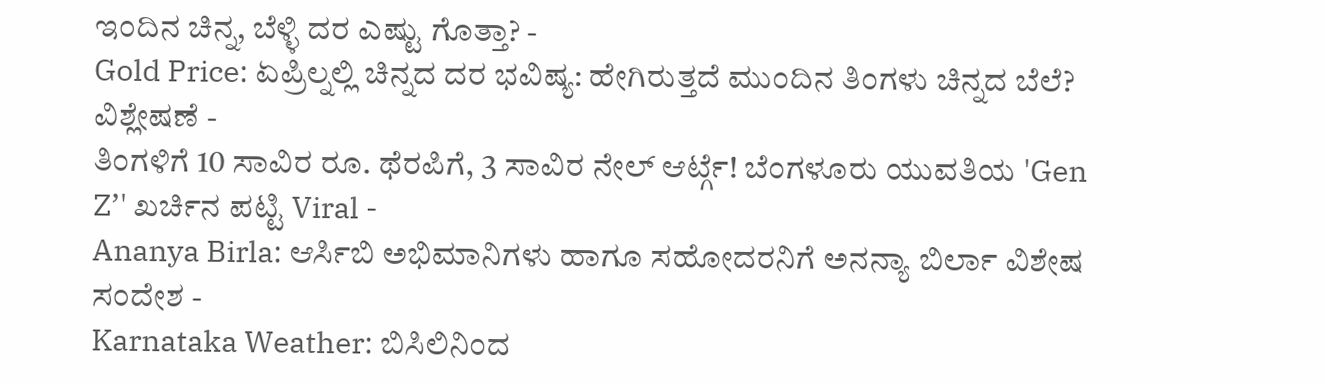ಇಂದಿನ ಚಿನ್ನ, ಬೆಳ್ಳಿ ದರ ಎಷ್ಟು ಗೊತ್ತಾ? -
Gold Price: ಏಪ್ರಿಲ್ನಲ್ಲಿ ಚಿನ್ನದ ದರ ಭವಿಷ್ಯ: ಹೇಗಿರುತ್ತದೆ ಮುಂದಿನ ತಿಂಗಳು ಚಿನ್ನದ ಬೆಲೆ? ವಿಶ್ಲೇಷಣೆ -
ತಿಂಗಳಿಗೆ 10 ಸಾವಿರ ರೂ. ಥೆರಪಿಗೆ, 3 ಸಾವಿರ ನೇಲ್ ಆರ್ಟ್ಗೆ! ಬೆಂಗಳೂರು ಯುವತಿಯ 'Gen Z’' ಖರ್ಚಿನ ಪಟ್ಟಿ Viral -
Ananya Birla: ಆರ್ಸಿಬಿ ಅಭಿಮಾನಿಗಳು ಹಾಗೂ ಸಹೋದರನಿಗೆ ಅನನ್ಯಾ ಬಿರ್ಲಾ ವಿಶೇಷ ಸಂದೇಶ -
Karnataka Weather: ಬಿಸಿಲಿನಿಂದ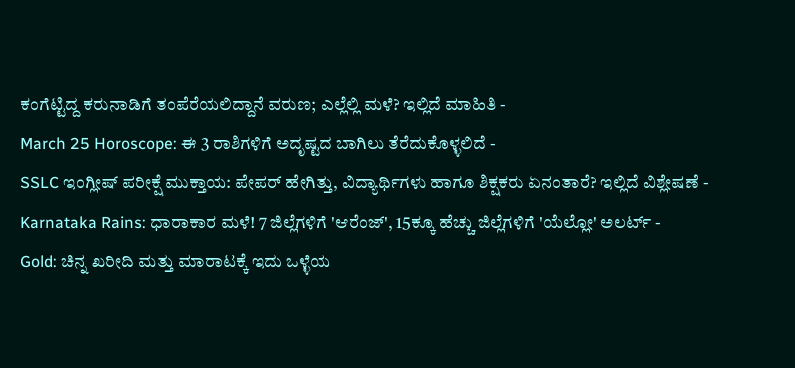ಕಂಗೆಟ್ಟಿದ್ದ ಕರುನಾಡಿಗೆ ತಂಪೆರೆಯಲಿದ್ದಾನೆ ವರುಣ; ಎಲ್ಲೆಲ್ಲಿ ಮಳೆ? ಇಲ್ಲಿದೆ ಮಾಹಿತಿ -
March 25 Horoscope: ಈ 3 ರಾಶಿಗಳಿಗೆ ಅದೃಷ್ಟದ ಬಾಗಿಲು ತೆರೆದುಕೊಳ್ಳಲಿದೆ -
SSLC ಇಂಗ್ಲೀಷ್ ಪರೀಕ್ಷೆ ಮುಕ್ತಾಯ: ಪೇಪರ್ ಹೇಗಿತ್ತು, ವಿದ್ಯಾರ್ಥಿಗಳು ಹಾಗೂ ಶಿಕ್ಷಕರು ಏನಂತಾರೆ? ಇಲ್ಲಿದೆ ವಿಶ್ಲೇಷಣೆ -
Karnataka Rains: ಧಾರಾಕಾರ ಮಳೆ! 7 ಜಿಲ್ಲೆಗಳಿಗೆ 'ಆರೆಂಜ್', 15ಕ್ಕೂ ಹೆಚ್ಚು ಜಿಲ್ಲೆಗಳಿಗೆ 'ಯೆಲ್ಲೋ' ಅಲರ್ಟ್ -
Gold: ಚಿನ್ನ ಖರೀದಿ ಮತ್ತು ಮಾರಾಟಕ್ಕೆ ಇದು ಒಳ್ಳೆಯ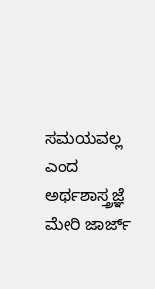ಸಮಯವಲ್ಲ ಎಂದ ಅರ್ಥಶಾಸ್ತ್ರಜ್ಞೆ ಮೇರಿ ಜಾರ್ಜ್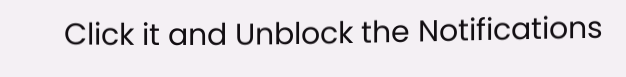Click it and Unblock the Notifications